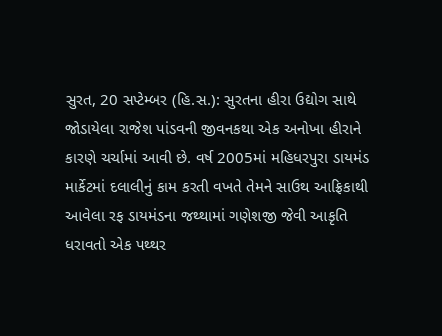સુરત, 20 સપ્ટેમ્બર (હિ.સ.): સુરતના હીરા ઉદ્યોગ સાથે જોડાયેલા રાજેશ પાંડવની જીવનકથા એક અનોખા હીરાને કારણે ચર્ચામાં આવી છે. વર્ષ 2005માં મહિધરપુરા ડાયમંડ માર્કેટમાં દલાલીનું કામ કરતી વખતે તેમને સાઉથ આફ્રિકાથી આવેલા રફ ડાયમંડના જથ્થામાં ગણેશજી જેવી આકૃતિ ધરાવતો એક પથ્થર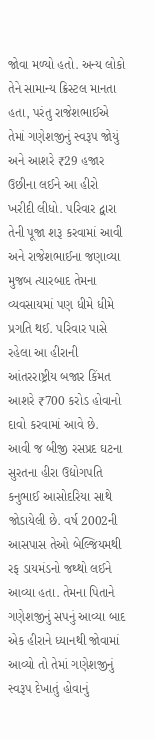જોવા મળ્યો હતો. અન્ય લોકો તેને સામાન્ય ક્રિસ્ટલ માનતા હતા, પરંતુ રાજેશભાઈએ તેમાં ગણેશજીનું સ્વરૂપ જોયું અને આશરે ₹29 હજાર ઉછીના લઈને આ હીરો ખરીદી લીધો. પરિવાર દ્વારા તેની પૂજા શરૂ કરવામાં આવી અને રાજેશભાઈના જણાવ્યા મુજબ ત્યારબાદ તેમના વ્યવસાયમાં પણ ધીમે ધીમે પ્રગતિ થઈ. પરિવાર પાસે રહેલા આ હીરાની આંતરરાષ્ટ્રીય બજાર કિંમત આશરે ₹700 કરોડ હોવાનો દાવો કરવામાં આવે છે.
આવી જ બીજી રસપ્રદ ઘટના સુરતના હીરા ઉદ્યોગપતિ કનુભાઈ આસોદરિયા સાથે જોડાયેલી છે. વર્ષ 2002ની આસપાસ તેઓ બેલ્જિયમથી રફ ડાયમંડનો જથ્થો લઈને આવ્યા હતા. તેમના પિતાને ગણેશજીનું સપનું આવ્યા બાદ એક હીરાને ધ્યાનથી જોવામાં આવ્યો તો તેમાં ગણેશજીનું સ્વરૂપ દેખાતું હોવાનું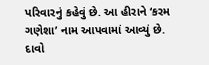પરિવારનું કહેવું છે. આ હીરાને ‘કરમ ગણેશા’ નામ આપવામાં આવ્યું છે. દાવો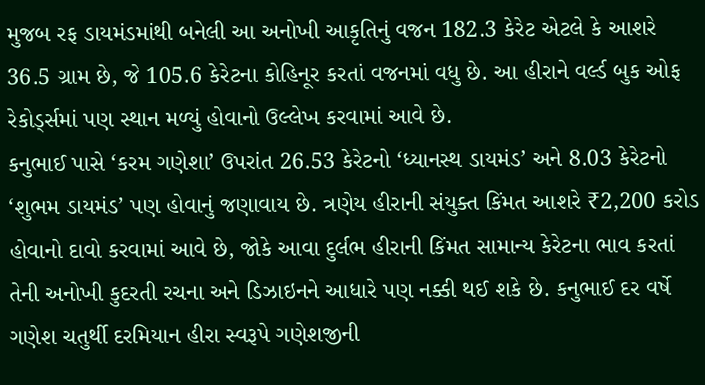મુજબ રફ ડાયમંડમાંથી બનેલી આ અનોખી આકૃતિનું વજન 182.3 કેરેટ એટલે કે આશરે 36.5 ગ્રામ છે, જે 105.6 કેરેટના કોહિનૂર કરતાં વજનમાં વધુ છે. આ હીરાને વર્લ્ડ બુક ઓફ રેકોર્ડ્સમાં પણ સ્થાન મળ્યું હોવાનો ઉલ્લેખ કરવામાં આવે છે.
કનુભાઈ પાસે ‘કરમ ગણેશા’ ઉપરાંત 26.53 કેરેટનો ‘ધ્યાનસ્થ ડાયમંડ’ અને 8.03 કેરેટનો ‘શુભમ ડાયમંડ’ પણ હોવાનું જણાવાય છે. ત્રણેય હીરાની સંયુક્ત કિંમત આશરે ₹2,200 કરોડ હોવાનો દાવો કરવામાં આવે છે, જોકે આવા દુર્લભ હીરાની કિંમત સામાન્ય કેરેટના ભાવ કરતાં તેની અનોખી કુદરતી રચના અને ડિઝાઇનને આધારે પણ નક્કી થઈ શકે છે. કનુભાઈ દર વર્ષે ગણેશ ચતુર્થી દરમિયાન હીરા સ્વરૂપે ગણેશજીની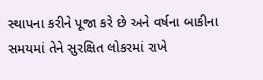સ્થાપના કરીને પૂજા કરે છે અને વર્ષના બાકીના સમયમાં તેને સુરક્ષિત લોકરમાં રાખે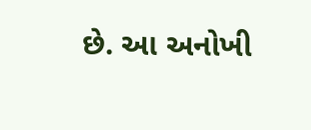છે. આ અનોખી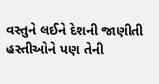વસ્તુને લઈને દેશની જાણીતી હસ્તીઓને પણ તેની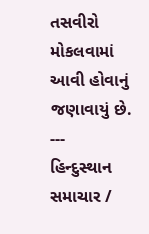તસવીરો મોકલવામાં આવી હોવાનું જણાવાયું છે.
---
હિન્દુસ્થાન સમાચાર /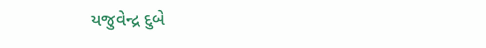યજુવેન્દ્ર દુબે